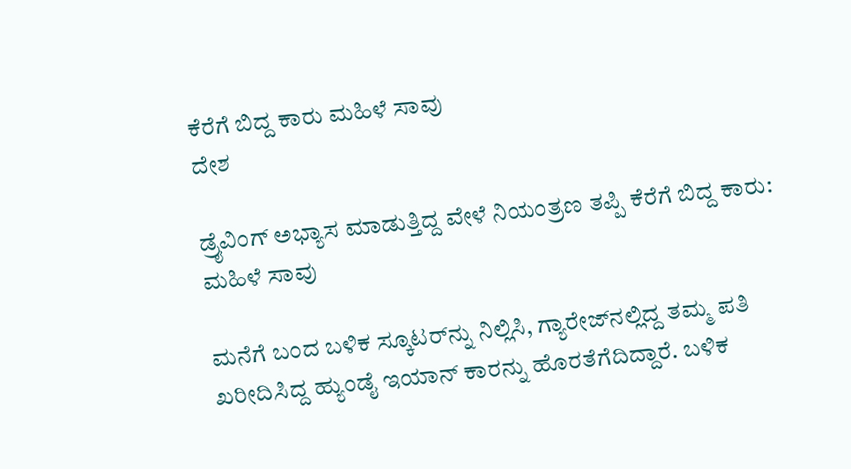ಕೆರೆಗೆ ಬಿದ್ದ ಕಾರು ಮಹಿಳೆ ಸಾವು
ದೇಶ

ಡ್ರೈವಿಂಗ್ ಅಭ್ಯಾಸ ಮಾಡುತ್ತಿದ್ದ ವೇಳೆ ನಿಯಂತ್ರಣ ತಪ್ಪಿ ಕೆರೆಗೆ ಬಿದ್ದ ಕಾರು: ಮಹಿಳೆ ಸಾವು

ಮನೆಗೆ ಬಂದ ಬಳಿಕ ಸ್ಕೂಟರ್‌ನ್ನು ನಿಲ್ಲಿಸಿ, ಗ್ಯಾರೇಜ್‌ನಲ್ಲಿದ್ದ ತಮ್ಮ ಪತಿ ಖರೀದಿಸಿದ್ದ ಹ್ಯುಂಡೈ ಇಯಾನ್ ಕಾರನ್ನು ಹೊರತೆಗೆದಿದ್ದಾರೆ. ಬಳಿಕ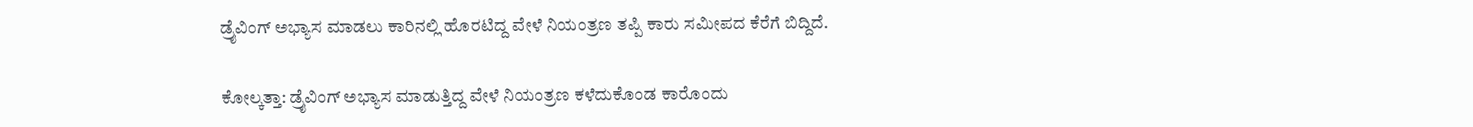ಡ್ರೈವಿಂಗ್ ಅಭ್ಯಾಸ ಮಾಡಲು ಕಾರಿನಲ್ಲಿ ಹೊರಟಿದ್ದ ವೇಳೆ ನಿಯಂತ್ರಣ ತಪ್ಪಿ ಕಾರು ಸಮೀಪದ ಕೆರೆಗೆ ಬಿದ್ದಿದೆ.

ಕೋಲ್ಕತ್ತಾ: ಡ್ರೈವಿಂಗ್ ಅಭ್ಯಾಸ ಮಾಡುತ್ತಿದ್ದ ವೇಳೆ ನಿಯಂತ್ರಣ ಕಳೆದುಕೊಂಡ ಕಾರೊಂದು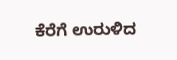ಕೆರೆಗೆ ಉರುಳಿದ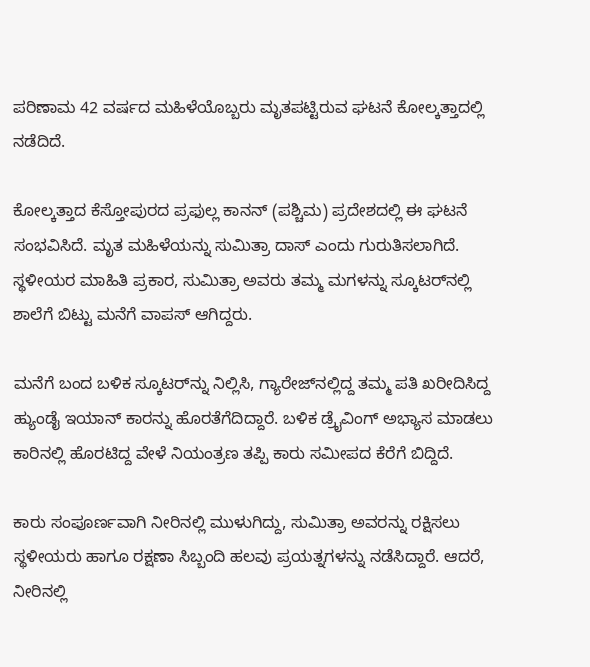ಪರಿಣಾಮ 42 ವರ್ಷದ ಮಹಿಳೆಯೊಬ್ಬರು ಮೃತಪಟ್ಟಿರುವ ಘಟನೆ ಕೋಲ್ಕತ್ತಾದಲ್ಲಿ ನಡೆದಿದೆ.

ಕೋಲ್ಕತ್ತಾದ ಕೆಸ್ತೋಪುರದ ಪ್ರಫುಲ್ಲ ಕಾನನ್ (ಪಶ್ಚಿಮ) ಪ್ರದೇಶದಲ್ಲಿ ಈ ಘಟನೆ ಸಂಭವಿಸಿದೆ. ಮೃತ ಮಹಿಳೆಯನ್ನು ಸುಮಿತ್ರಾ ದಾಸ್ ಎಂದು ಗುರುತಿಸಲಾಗಿದೆ. ಸ್ಥಳೀಯರ ಮಾಹಿತಿ ಪ್ರಕಾರ, ಸುಮಿತ್ರಾ ಅವರು ತಮ್ಮ ಮಗಳನ್ನು ಸ್ಕೂಟರ್‌ನಲ್ಲಿ ಶಾಲೆಗೆ ಬಿಟ್ಟು ಮನೆಗೆ ವಾಪಸ್ ಆಗಿದ್ದರು.

ಮನೆಗೆ ಬಂದ ಬಳಿಕ ಸ್ಕೂಟರ್‌ನ್ನು ನಿಲ್ಲಿಸಿ, ಗ್ಯಾರೇಜ್‌ನಲ್ಲಿದ್ದ ತಮ್ಮ ಪತಿ ಖರೀದಿಸಿದ್ದ ಹ್ಯುಂಡೈ ಇಯಾನ್ ಕಾರನ್ನು ಹೊರತೆಗೆದಿದ್ದಾರೆ. ಬಳಿಕ ಡ್ರೈವಿಂಗ್ ಅಭ್ಯಾಸ ಮಾಡಲು ಕಾರಿನಲ್ಲಿ ಹೊರಟಿದ್ದ ವೇಳೆ ನಿಯಂತ್ರಣ ತಪ್ಪಿ ಕಾರು ಸಮೀಪದ ಕೆರೆಗೆ ಬಿದ್ದಿದೆ.

ಕಾರು ಸಂಪೂರ್ಣವಾಗಿ ನೀರಿನಲ್ಲಿ ಮುಳುಗಿದ್ದು, ಸುಮಿತ್ರಾ ಅವರನ್ನು ರಕ್ಷಿಸಲು ಸ್ಥಳೀಯರು ಹಾಗೂ ರಕ್ಷಣಾ ಸಿಬ್ಬಂದಿ ಹಲವು ಪ್ರಯತ್ನಗಳನ್ನು ನಡೆಸಿದ್ದಾರೆ. ಆದರೆ, ನೀರಿನಲ್ಲಿ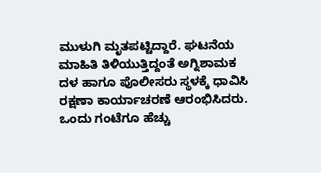ಮುಳುಗಿ ಮೃತಪಟ್ಟಿದ್ದಾರೆ. ಘಟನೆಯ ಮಾಹಿತಿ ತಿಳಿಯುತ್ತಿದ್ದಂತೆ ಅಗ್ನಿಶಾಮಕ ದಳ ಹಾಗೂ ಪೊಲೀಸರು ಸ್ಥಳಕ್ಕೆ ಧಾವಿಸಿ ರಕ್ಷಣಾ ಕಾರ್ಯಾಚರಣೆ ಆರಂಭಿಸಿದರು. ಒಂದು ಗಂಟೆಗೂ ಹೆಚ್ಚು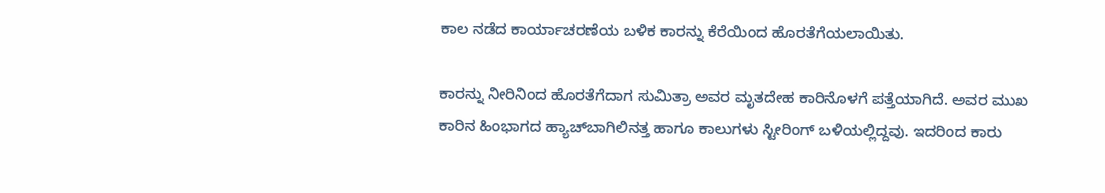ಕಾಲ ನಡೆದ ಕಾರ್ಯಾಚರಣೆಯ ಬಳಿಕ ಕಾರನ್ನು ಕೆರೆಯಿಂದ ಹೊರತೆಗೆಯಲಾಯಿತು.

ಕಾರನ್ನು ನೀರಿನಿಂದ ಹೊರತೆಗೆದಾಗ ಸುಮಿತ್ರಾ ಅವರ ಮೃತದೇಹ ಕಾರಿನೊಳಗೆ ಪತ್ತೆಯಾಗಿದೆ. ಅವರ ಮುಖ ಕಾರಿನ ಹಿಂಭಾಗದ ಹ್ಯಾಚ್‌ಬಾಗಿಲಿನತ್ತ ಹಾಗೂ ಕಾಲುಗಳು ಸ್ಟೀರಿಂಗ್ ಬಳಿಯಲ್ಲಿದ್ದವು. ಇದರಿಂದ ಕಾರು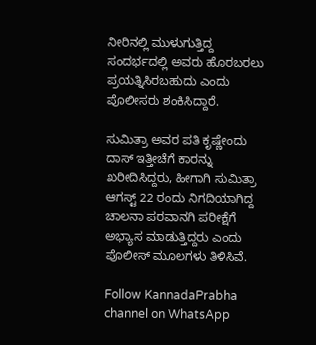ನೀರಿನಲ್ಲಿ ಮುಳುಗುತ್ತಿದ್ದ ಸಂದರ್ಭದಲ್ಲಿ ಅವರು ಹೊರಬರಲು ಪ್ರಯತ್ನಿಸಿರಬಹುದು ಎಂದು ಪೊಲೀಸರು ಶಂಕಿಸಿದ್ದಾರೆ.

ಸುಮಿತ್ರಾ ಅವರ ಪತಿ ಕೃಷ್ಣೇಂದು ದಾಸ್ ಇತ್ತೀಚೆಗೆ ಕಾರನ್ನು ಖರೀದಿಸಿದ್ದರು, ಹೀಗಾಗಿ ಸುಮಿತ್ರಾ ಆಗಸ್ಟ್ 22 ರಂದು ನಿಗದಿಯಾಗಿದ್ದ ಚಾಲನಾ ಪರವಾನಗಿ ಪರೀಕ್ಷೆಗೆ ಅಭ್ಯಾಸ ಮಾಡುತ್ತಿದ್ದರು ಎಂದು ಪೊಲೀಸ್ ಮೂಲಗಳು ತಿಳಿಸಿವೆ.

Follow KannadaPrabha channel on WhatsApp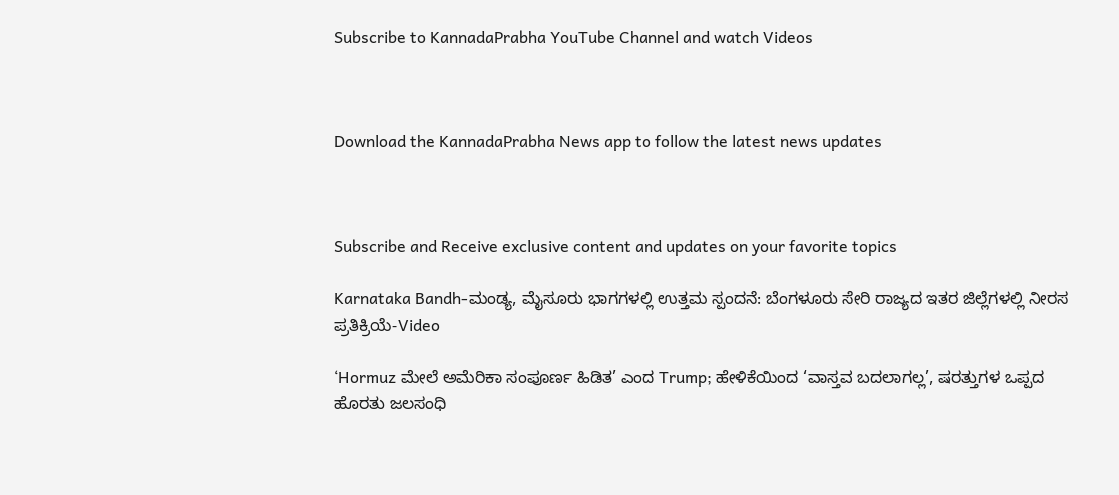Subscribe to KannadaPrabha YouTube Channel and watch Videos



Download the KannadaPrabha News app to follow the latest news updates



Subscribe and Receive exclusive content and updates on your favorite topics

Karnataka Bandh-ಮಂಡ್ಯ, ಮೈಸೂರು ಭಾಗಗಳಲ್ಲಿ ಉತ್ತಮ ಸ್ಪಂದನೆ: ಬೆಂಗಳೂರು ಸೇರಿ ರಾಜ್ಯದ ಇತರ ಜಿಲ್ಲೆಗಳಲ್ಲಿ ನೀರಸ ಪ್ರತಿಕ್ರಿಯೆ-Video

‘Hormuz ಮೇಲೆ ಅಮೆರಿಕಾ ಸಂಪೂರ್ಣ ಹಿಡಿತ’ ಎಂದ Trump; ಹೇಳಿಕೆಯಿಂದ ‘ವಾಸ್ತವ ಬದಲಾಗಲ್ಲ’, ಷರತ್ತುಗಳ ಒಪ್ಪದ ಹೊರತು ಜಲಸಂಧಿ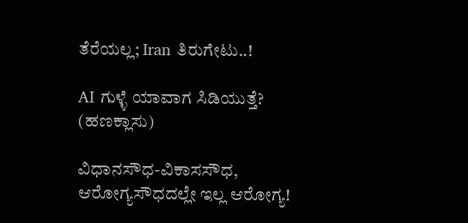ತೆರೆಯಲ್ಲ; Iran ತಿರುಗೇಟು..!

AI ಗುಳ್ಳೆ ಯಾವಾಗ ಸಿಡಿಯುತ್ತೆ? (ಹಣಕ್ಲಾಸು)

ವಿಧಾನಸೌಧ-ವಿಕಾಸಸೌಧ, ಆರೋಗ್ಯಸೌಧದಲ್ಲೇ ಇಲ್ಲ ಆರೋಗ್ಯ!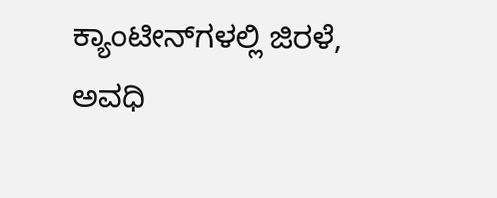ಕ್ಯಾಂಟೀನ್‌ಗಳಲ್ಲಿ ಜಿರಳೆ, ಅವಧಿ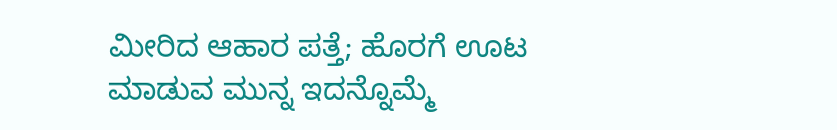ಮೀರಿದ ಆಹಾರ ಪತ್ತೆ; ಹೊರಗೆ ಊಟ ಮಾಡುವ ಮುನ್ನ ಇದನ್ನೊಮ್ಮೆ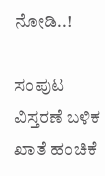ನೋಡಿ..!

ಸಂಪುಟ ವಿಸ್ತರಣೆ ಬಳಿಕ ಖಾತೆ ಹಂಚಿಕೆ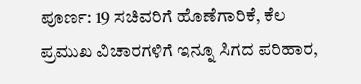ಪೂರ್ಣ: 19 ಸಚಿವರಿಗೆ ಹೊಣೆಗಾರಿಕೆ, ಕೆಲ ಪ್ರಮುಖ ವಿಚಾರಗಳಿಗೆ ಇನ್ನೂ ಸಿಗದ ಪರಿಹಾರ,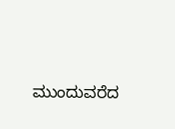ಮುಂದುವರೆದ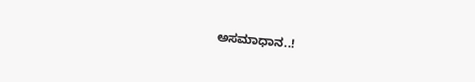ಅಸಮಾಧಾನ..!